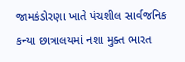જામકંડોરણા ખાતે પંચશીલ સાર્વજનિક કન્યા છાત્રાલયમાં નશા મુક્ત ભારત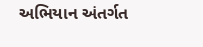અભિયાન અંતર્ગત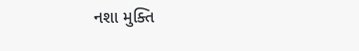નશા મુક્તિ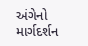અંગેનો માર્ગદર્શન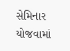સેમિનાર યોજવામાં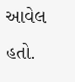આવેલ હતો.